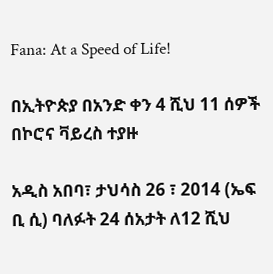Fana: At a Speed of Life!

በኢትዮጵያ በአንድ ቀን 4 ሺህ 11 ሰዎች በኮሮና ቫይረስ ተያዙ

አዲስ አበባ፣ ታህሳስ 26 ፣ 2014 (ኤፍ ቢ ሲ) ባለፉት 24 ሰአታት ለ12 ሺህ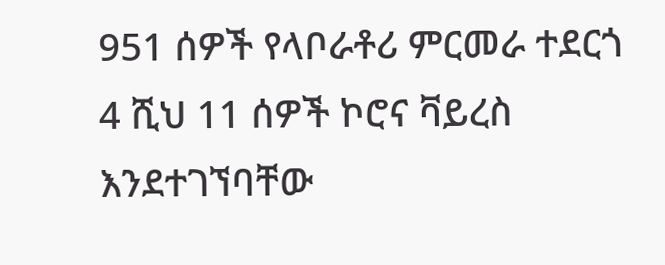951 ሰዎች የላቦራቶሪ ምርመራ ተደርጎ 4 ሺህ 11 ሰዎች ኮሮና ቫይረስ እንደተገኘባቸው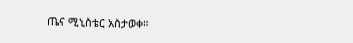ጤና ሚኒስቴር አስታወቀ።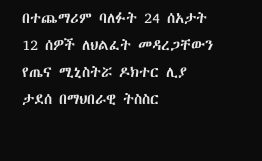በተጨማሪም ባለፉት 24 ሰአታት 12 ሰዎች ለህልፈት መዳረጋቸውን የጤና ሚኒስትሯ ዶክተር ሊያ ታደሰ በማህበራዊ ትስስር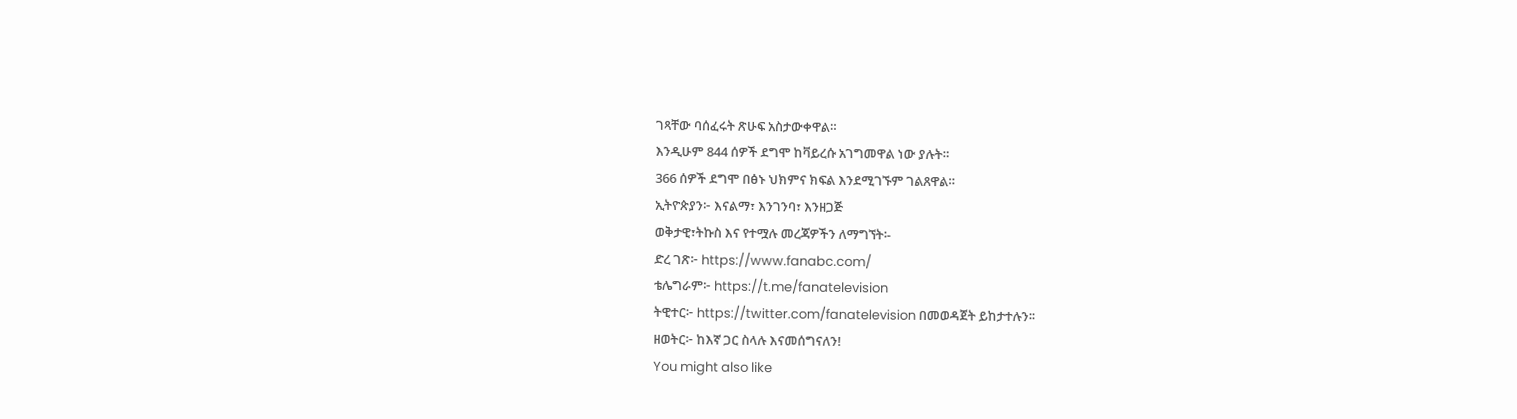ገጻቸው ባሰፈሩት ጽሁፍ አስታውቀዋል።
እንዲሁም 844 ሰዎች ደግሞ ከቫይረሱ አገግመዋል ነው ያሉት።
366 ሰዎች ደግሞ በፅኑ ህክምና ክፍል እንደሚገኙም ገልጸዋል።
ኢትዮጵያን፦ እናልማ፣ እንገንባ፣ እንዘጋጅ
ወቅታዊ፣ትኩስ እና የተሟሉ መረጃዎችን ለማግኘት፡-
ድረ ገጽ፦ https://www.fanabc.com/
ቴሌግራም፦ https://t.me/fanatelevision
ትዊተር፦ https://twitter.com/fanatelevision በመወዳጀት ይከታተሉን፡፡
ዘወትር፦ ከእኛ ጋር ስላሉ እናመሰግናለን!
You might also like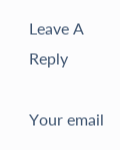Leave A Reply

Your email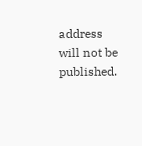address will not be published.